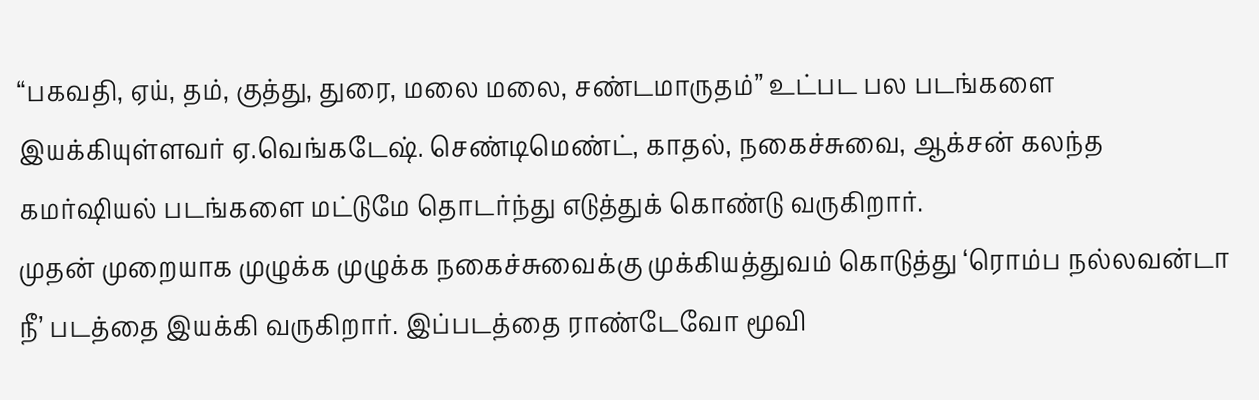“பகவதி, ஏய், தம், குத்து, துரை, மலை மலை, சண்டமாருதம்” உட்பட பல படங்களை இயக்கியுள்ளவர் ஏ.வெங்கடேஷ். செண்டிமெண்ட், காதல், நகைச்சுவை, ஆக்சன் கலந்த கமர்ஷியல் படங்களை மட்டுமே தொடர்ந்து எடுத்துக் கொண்டு வருகிறார்.
முதன் முறையாக முழுக்க முழுக்க நகைச்சுவைக்கு முக்கியத்துவம் கொடுத்து ‘ரொம்ப நல்லவன்டா நீ’ படத்தை இயக்கி வருகிறார். இப்படத்தை ராண்டேவோ மூவி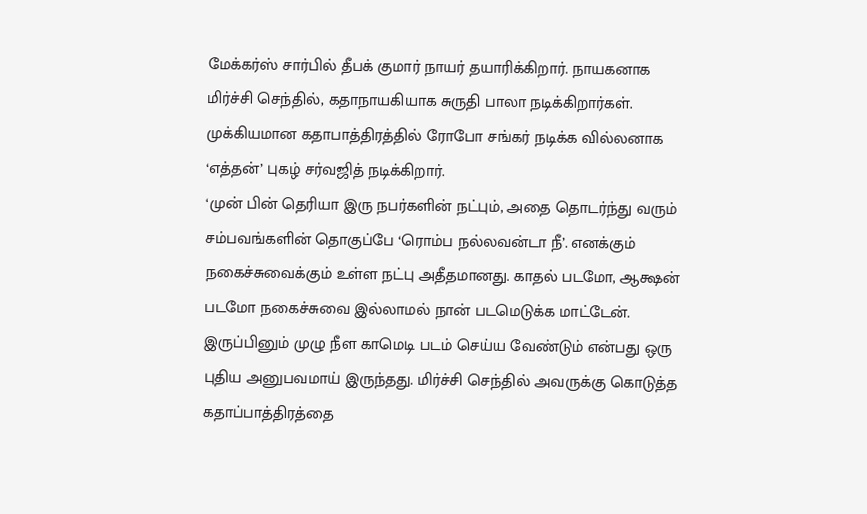மேக்கர்ஸ் சார்பில் தீபக் குமார் நாயர் தயாரிக்கிறார். நாயகனாக மிர்ச்சி செந்தில், கதாநாயகியாக சுருதி பாலா நடிக்கிறார்கள். முக்கியமான கதாபாத்திரத்தில் ரோபோ சங்கர் நடிக்க வில்லனாக ‘எத்தன்’ புகழ் சர்வஜித் நடிக்கிறார்.
‘முன் பின் தெரியா இரு நபர்களின் நட்பும், அதை தொடர்ந்து வரும் சம்பவங்களின் தொகுப்பே ‘ரொம்ப நல்லவன்டா நீ’. எனக்கும் நகைச்சுவைக்கும் உள்ள நட்பு அதீதமானது. காதல் படமோ, ஆக்ஷன் படமோ நகைச்சுவை இல்லாமல் நான் படமெடுக்க மாட்டேன்.
இருப்பினும் முழு நீள காமெடி படம் செய்ய வேண்டும் என்பது ஒரு புதிய அனுபவமாய் இருந்தது. மிர்ச்சி செந்தில் அவருக்கு கொடுத்த கதாப்பாத்திரத்தை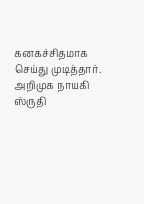கனகச்சிதமாக செய்து முடித்தார். அறிமுக நாயகி ஸ்ருதி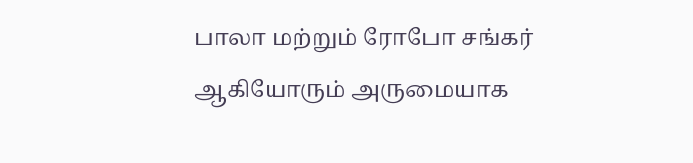பாலா மற்றும் ரோபோ சங்கர் ஆகியோரும் அருமையாக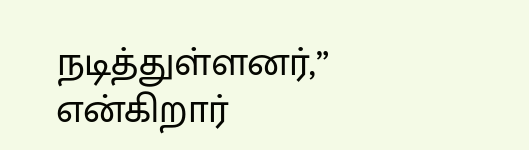நடித்துள்ளனர்,” என்கிறார்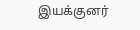இயக்குனர்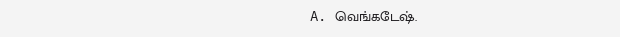A. வெங்கடேஷ்.